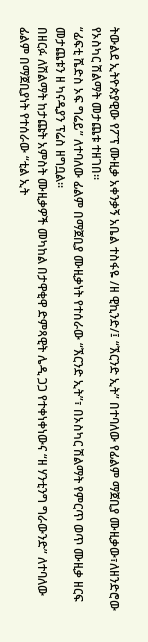ትውልደ ኢትዮጵያዊው የፖፕ ሙዚቃ አቀንቃኝ አቤል ተስፋዬ /ዘ ዊኪንድ/፤ “ኧርንድ ኢት” በተባለው የፊልም ማጀቢያ ሙዚቃው፣ለዘንድሮው የኦስካር ሽልማት መታጨቱ ተዘገበ፡፡
“ፊፍቲ ሼድስ ኦፍ ግሬይ” ለተባለው ፊልም በማጀቢያ ሙዚቃነት የተሰራው “ኧርንድ ኢት”፣ በኦስካር ሽልማት የምርጥ ወጥ ሙዚቃ ዘርፍ መታጨቱን ዘ ካናዲያን ፕሬስ ዘግቧል፡፡
በዘርፉ ለሽልማት ከታጩት አምስት ሙዚቃዎች መካከል በታዋቂዋ ድምጻዊት ሌዲ ጋጋ የተቀነቀነውና “ዘ ሃንቲንግ ግራውንድ” ለተባለው ፊልም በማጀቢያነት የተሰራው “ቲል ኢት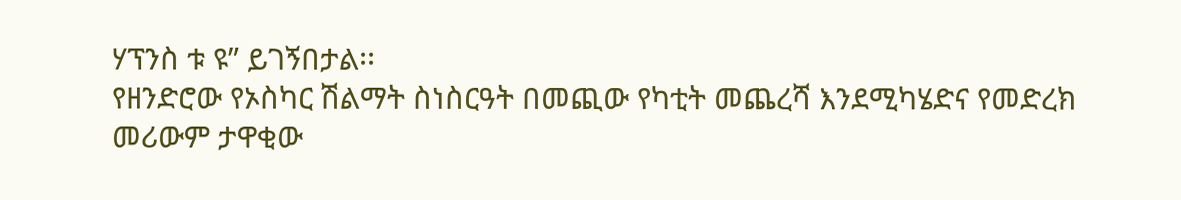ሃፕንስ ቱ ዩ” ይገኝበታል፡፡
የዘንድሮው የኦስካር ሽልማት ስነስርዓት በመጪው የካቲት መጨረሻ እንደሚካሄድና የመድረክ መሪውም ታዋቂው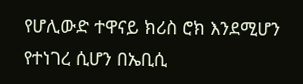የሆሊውድ ተዋናይ ክሪስ ሮክ እንደሚሆን የተነገረ ሲሆን በኤቢሲ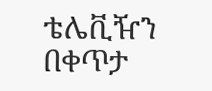ቴሌቪዥን በቀጥታ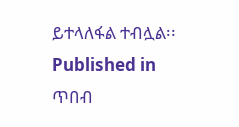ይተላለፋል ተብሏል፡፡
Published in
ጥበብ